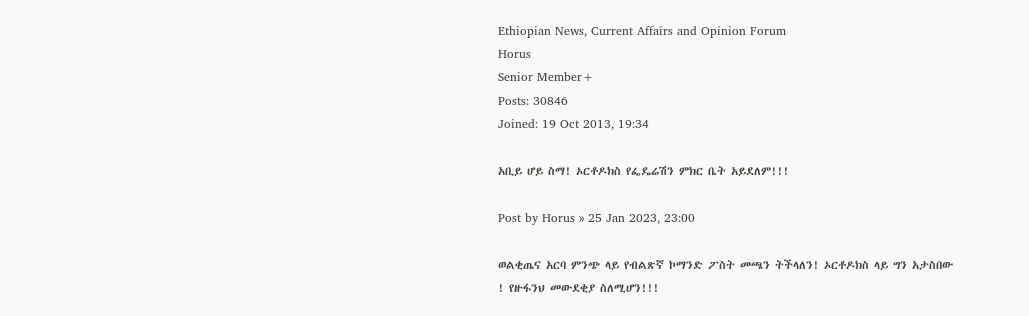Ethiopian News, Current Affairs and Opinion Forum
Horus
Senior Member+
Posts: 30846
Joined: 19 Oct 2013, 19:34

አቢይ ሆይ ስማ! ኦርቶዶክስ የፌዴሬሽን ምክር ቤት አይደለም!!!

Post by Horus » 25 Jan 2023, 23:00

ወልቂጤና አርባ ምንጭ ላይ የብልጽኛ ኮማንድ ፖስት መጫን ትችላለን! ኦርቶዶክስ ላይ ግን አታስበው ! የዙፋንህ መውደቂያ ስለሚሆን!!!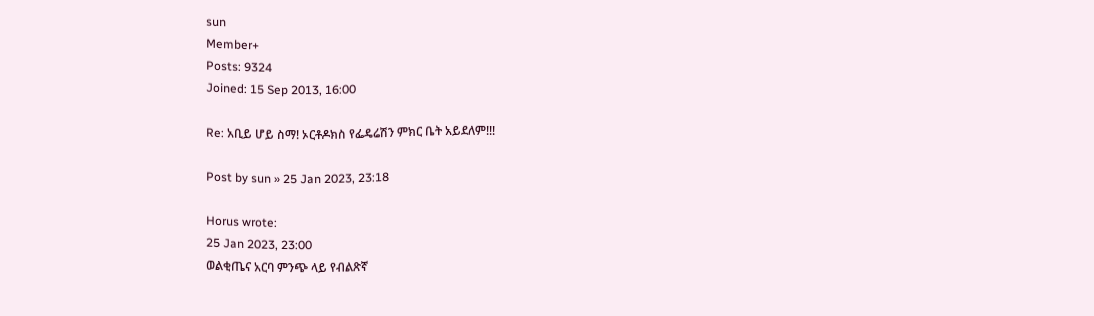sun
Member+
Posts: 9324
Joined: 15 Sep 2013, 16:00

Re: አቢይ ሆይ ስማ! ኦርቶዶክስ የፌዴሬሽን ምክር ቤት አይደለም!!!

Post by sun » 25 Jan 2023, 23:18

Horus wrote:
25 Jan 2023, 23:00
ወልቂጤና አርባ ምንጭ ላይ የብልጽኛ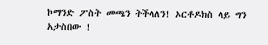ኮማንድ ፖስት መጫን ትችላለን! ኦርቶዶክስ ላይ ግን አታስበው !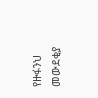የዙፋንህ መውደቂያ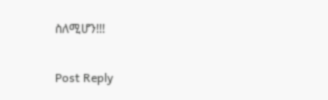ስለሚሆን!!!


Post Reply